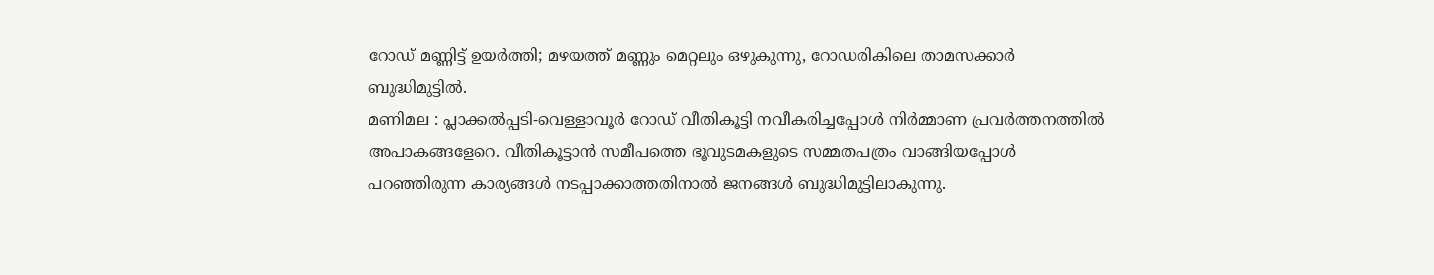റോഡ് മണ്ണിട്ട് ഉയർത്തി; മഴയത്ത് മണ്ണും മെറ്റലും ഒഴുകുന്നു, റോഡരികിലെ താമസക്കാർ ബുദ്ധിമുട്ടിൽ.
മണിമല : പ്ലാക്കൽപ്പടി-വെള്ളാവൂർ റോഡ് വീതികൂട്ടി നവീകരിച്ചപ്പോൾ നിർമ്മാണ പ്രവർത്തനത്തിൽ അപാകങ്ങളേറെ. വീതികൂട്ടാൻ സമീപത്തെ ഭൂവുടമകളുടെ സമ്മതപത്രം വാങ്ങിയപ്പോൾ പറഞ്ഞിരുന്ന കാര്യങ്ങൾ നടപ്പാക്കാത്തതിനാൽ ജനങ്ങൾ ബുദ്ധിമുട്ടിലാകുന്നു.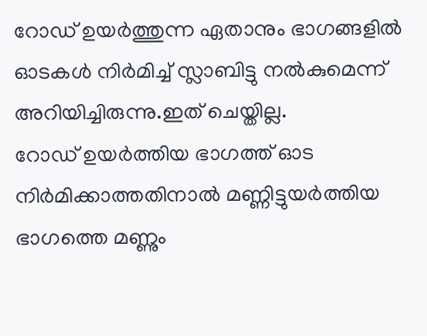റോഡ് ഉയർത്തുന്ന ഏതാനും ഭാഗങ്ങളിൽ ഓടകൾ നിർമിച്ച് സ്ലാബിട്ടു നൽകുമെന്ന് അറിയിച്ചിരുന്നു.ഇത് ചെയ്തില്ല.
റോഡ് ഉയർത്തിയ ഭാഗത്ത് ഓട നിർമിക്കാത്തതിനാൽ മണ്ണിട്ടുയർത്തിയ ഭാഗത്തെ മണ്ണും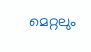മെറ്റലും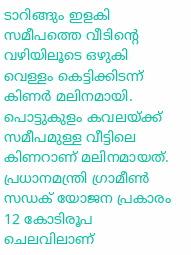ടാറിങ്ങും ഇളകി സമീപത്തെ വീടിന്റെ വഴിയിലൂടെ ഒഴുകി വെള്ളം കെട്ടിക്കിടന്ന് കിണർ മലിനമായി. പൊട്ടുകുളം കവലയ്ക്ക് സമീപമുള്ള വീട്ടിലെ കിണറാണ് മലിനമായത്. പ്രധാനമന്ത്രി ഗ്രാമീൺ സഡക് യോജന പ്രകാരം 12 കോടിരൂപ ചെലവിലാണ്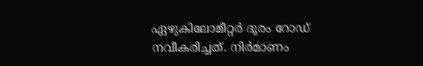ഏഴുകിലോമീറ്റർ ദൂരം റോഡ് നവീകരിച്ചത്. നിർമാണം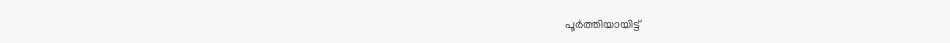പൂർത്തിയായിട്ട്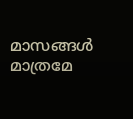മാസങ്ങൾ മാത്രമേ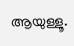ആയുള്ളൂ.